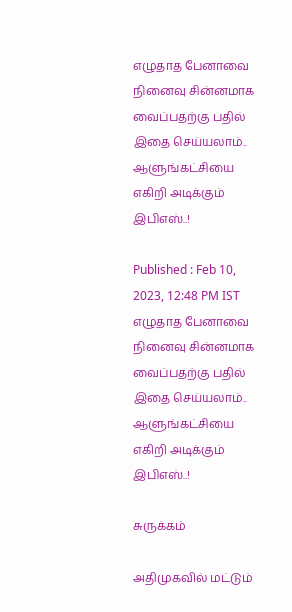எழுதாத பேனாவை நினைவு சின்னமாக வைப்பதற்கு பதில் இதை செய்யலாம்.. ஆளுங்கட்சியை எகிறி அடிக்கும் இபிஎஸ்..!

Published : Feb 10, 2023, 12:48 PM IST
எழுதாத பேனாவை நினைவு சின்னமாக வைப்பதற்கு பதில் இதை செய்யலாம்.. ஆளுங்கட்சியை எகிறி அடிக்கும் இபிஎஸ்..!

சுருக்கம்

அதிமுகவில் மட்டும்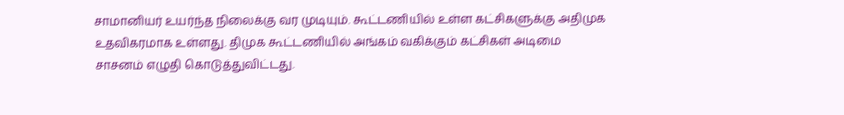சாமானியர் உயர்ந்த நிலைக்கு வர முடியும். கூட்டணியில் உள்ள கட்சிகளுக்கு அதிமுக உதவிகரமாக உள்ளது. திமுக கூட்டணியில் அங்கம் வகிக்கும் கட்சிகள் அடிமை சாசனம் எழுதி கொடுத்துவிட்டது.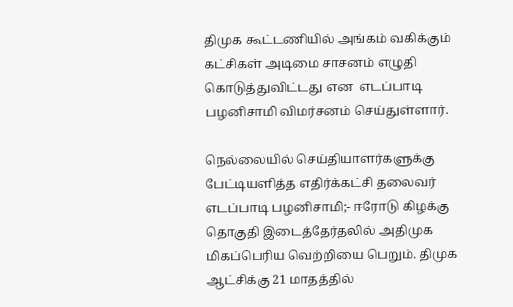திமுக கூட்டணியில் அங்கம் வகிக்கும் கட்சிகள் அடிமை சாசனம் எழுதி கொடுத்துவிட்டது என  எடப்பாடி பழனிசாமி விமர்சனம் செய்துள்ளார்.

நெல்லையில் செய்தியாளர்களுக்கு பேட்டியளித்த எதிர்க்கட்சி தலைவர் எடப்பாடி பழனிசாமி;- ஈரோடு கிழக்கு தொகுதி இடைத்தேர்தலில் அதிமுக மிகப்பெரிய வெற்றியை பெறும். திமுக ஆட்சிக்கு 21 மாதத்தில்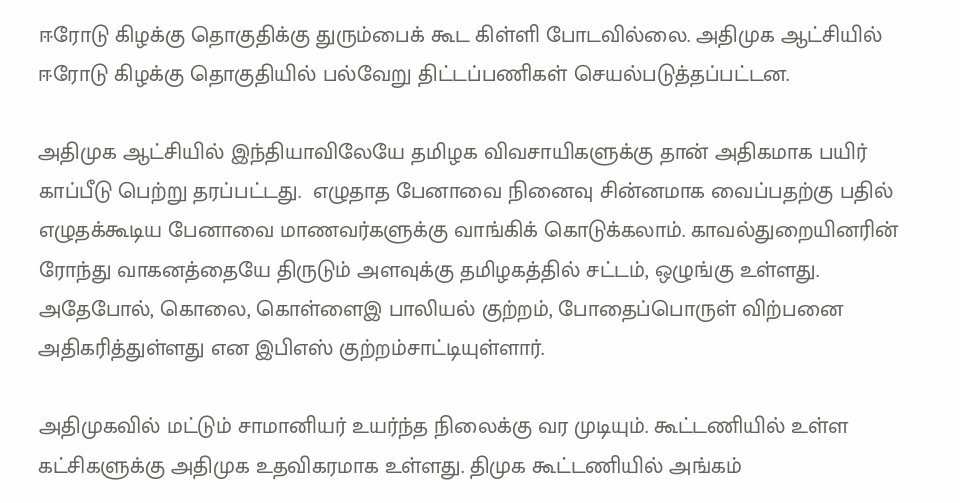ஈரோடு கிழக்கு தொகுதிக்கு துரும்பைக் கூட கிள்ளி போடவில்லை. அதிமுக ஆட்சியில் ஈரோடு கிழக்கு தொகுதியில் பல்வேறு திட்டப்பணிகள் செயல்படுத்தப்பட்டன.

அதிமுக ஆட்சியில் இந்தியாவிலேயே தமிழக விவசாயிகளுக்கு தான் அதிகமாக பயிர் காப்பீடு பெற்று தரப்பட்டது.  எழுதாத பேனாவை நினைவு சின்னமாக வைப்பதற்கு பதில் எழுதக்கூடிய பேனாவை மாணவர்களுக்கு வாங்கிக் கொடுக்கலாம். காவல்துறையினரின் ரோந்து வாகனத்தையே திருடும் அளவுக்கு தமிழகத்தில் சட்டம், ஒழுங்கு உள்ளது. அதேபோல், கொலை, கொள்ளைஇ பாலியல் குற்றம், போதைப்பொருள் விற்பனை அதிகரித்துள்ளது என இபிஎஸ் குற்றம்சாட்டியுள்ளார்.

அதிமுகவில் மட்டும் சாமானியர் உயர்ந்த நிலைக்கு வர முடியும். கூட்டணியில் உள்ள கட்சிகளுக்கு அதிமுக உதவிகரமாக உள்ளது. திமுக கூட்டணியில் அங்கம்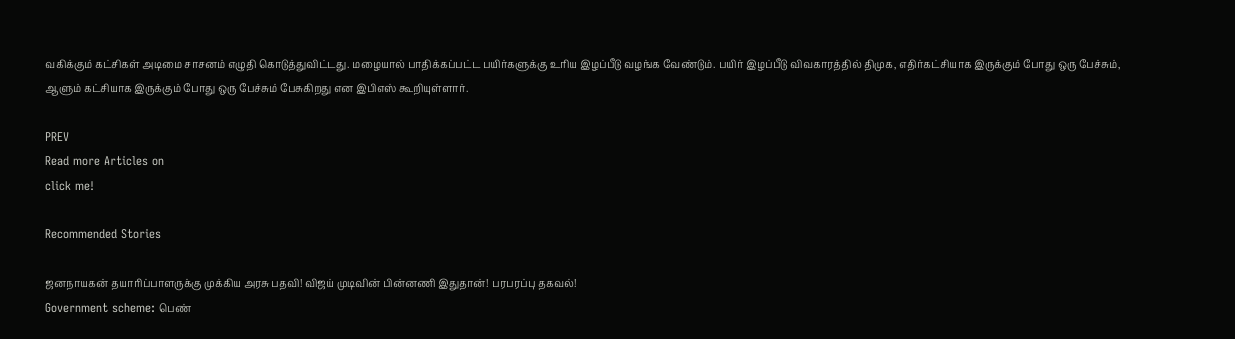வகிக்கும் கட்சிகள் அடிமை சாசனம் எழுதி கொடுத்துவிட்டது. மழையால் பாதிக்கப்பட்ட பயிர்களுக்கு உரிய இழப்பீடு வழங்க வேண்டும். பயிர் இழப்பீடு விவகாரத்தில் திமுக, எதிர்கட்சியாக இருக்கும் போது ஒரு பேச்சும், ஆளும் கட்சியாக இருக்கும் போது ஒரு பேச்சும் பேசுகிறது என இபிஎஸ் கூறியுள்ளார்.

PREV
Read more Articles on
click me!

Recommended Stories

ஜனநாயகன் தயாரிப்பாளருக்கு முக்கிய அரசு பதவி! விஜய் முடிவின் பின்னணி இதுதான்! பரபரப்பு தகவல்!
Government scheme: பெண்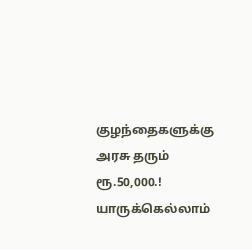குழந்தைகளுக்கு அரசு தரும் ரூ.50,000.! யாருக்கெல்லாம்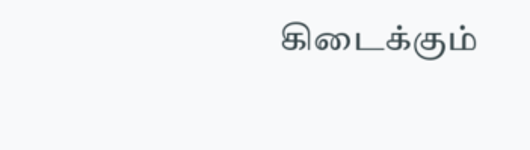கிடைக்கும்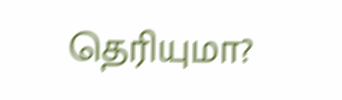தெரியுமா?